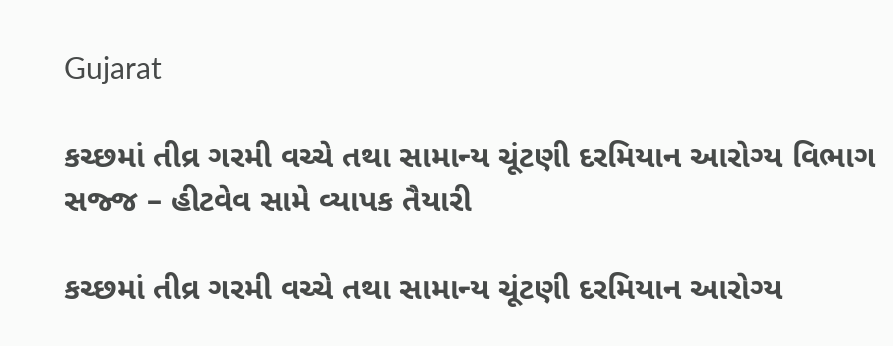Gujarat

કચ્છમાં તીવ્ર ગરમી વચ્ચે તથા સામાન્ય ચૂંટણી દરમિયાન આરોગ્ય વિભાગ સજ્જ – હીટવેવ સામે વ્યાપક તૈયારી

કચ્છમાં તીવ્ર ગરમી વચ્ચે તથા સામાન્ય ચૂંટણી દરમિયાન આરોગ્ય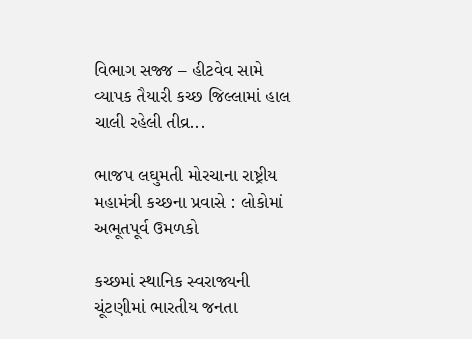વિભાગ સજ્જ – હીટવેવ સામે વ્યાપક તૈયારી કચ્છ જિલ્લામાં હાલ ચાલી રહેલી તીવ્ર...

ભાજપ લઘુમતી મોરચાના રાષ્ટ્રીય મહામંત્રી કચ્છના પ્રવાસે : લોકોમાં અભૂતપૂર્વ ઉમળકો

કચ્છમાં સ્થાનિક સ્વરાજ્યની ચૂંટણીમાં ભારતીય જનતા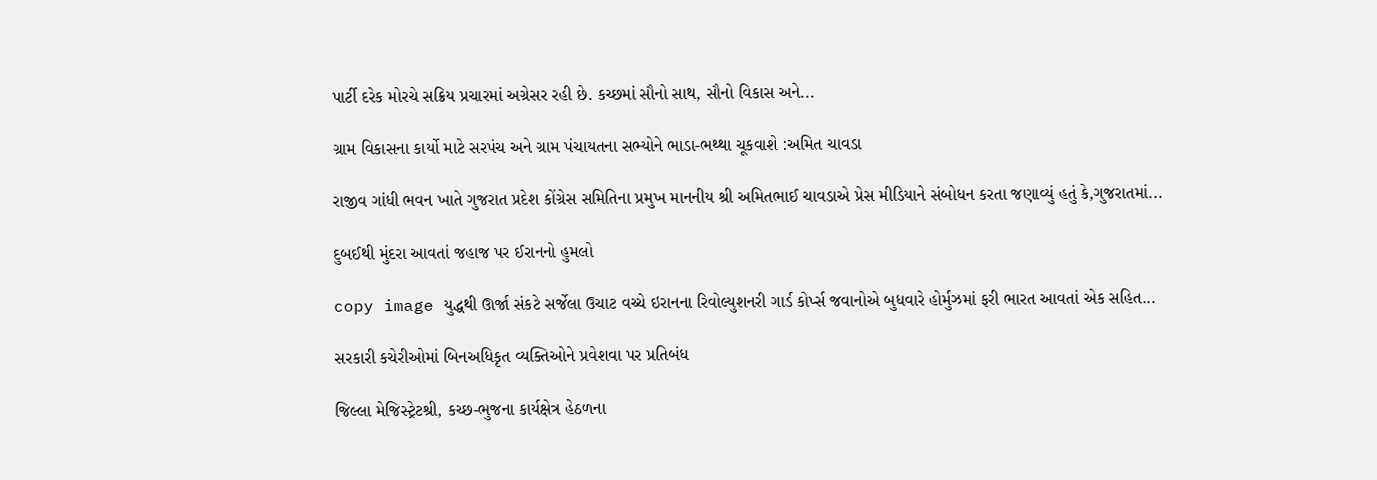પાર્ટી દરેક મોરચે સક્રિય પ્રચારમાં અગ્રેસર રહી છે. કચ્છમાં સૌનો સાથ, સૌનો વિકાસ અને...

ગ્રામ વિકાસના કાર્યો માટે સરપંચ અને ગ્રામ પંચાયતના સભ્યોને ભાડા-ભથ્થા ચૂકવાશે :અમિત ચાવડા

રાજીવ ગાંધી ભવન ખાતે ગુજરાત પ્રદેશ કોંગ્રેસ સમિતિના પ્રમુખ માનનીય શ્રી અમિતભાઈ ચાવડાએ પ્રેસ મીડિયાને સંબોધન કરતા જણાવ્યું હતું કે,ગુજરાતમાં...

દુબઈથી મુંદરા આવતાં જહાજ પર ઈરાનનો હુમલો

copy image યુદ્ધથી ઊર્જા સંકટે સર્જેલા ઉચાટ વચ્ચે ઇરાનના રિવોલ્યુશનરી ગાર્ડ કોર્પ્સ જવાનોએ બુધવારે હોર્મુઝમાં ફરી ભારત આવતાં એક સહિત...

સરકારી કચેરીઓમાં બિનઅધિકૃત વ્યક્તિઓને પ્રવેશવા પર પ્રતિબંધ

જિલ્‍લા મેજિસ્‍ટ્રેટશ્રી, કચ્‍છ-ભુજના કાર્યક્ષેત્ર હેઠળના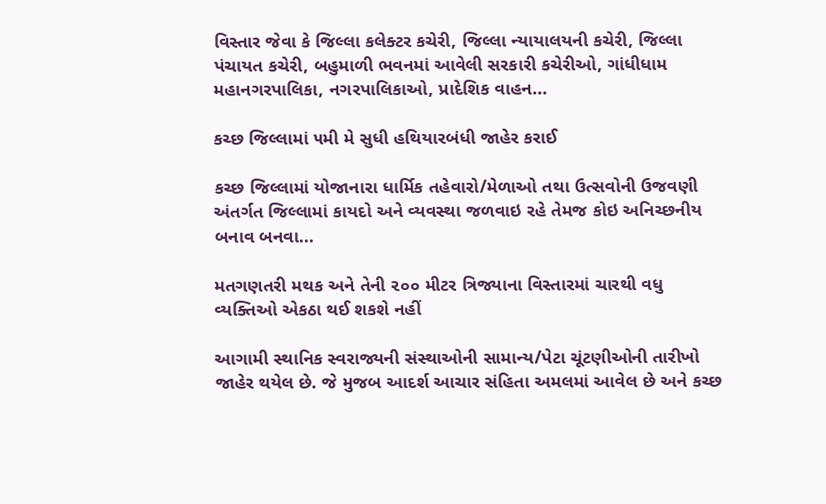વિસ્‍તાર જેવા કે જિલ્‍લા કલેક્ટર કચેરી, જિલ્‍લા ન્‍યાયાલયની કચેરી, જિલ્‍લા પંચાયત કચેરી, બહુમાળી ભવનમાં આવેલી સરકારી કચેરીઓ, ગાંધીધામ મહાનગરપાલિકા, નગરપાલિકાઓ, પ્રાદેશિક વાહન...

કચ્‍છ જિલ્‍લામાં ૫મી મે સુધી હથિયારબંધી જાહેર કરાઈ

કચ્છ જિલ્લામાં યોજાનારા ધાર્મિક તહેવારો/મેળાઓ તથા ઉત્સવોની ઉજવણી અંતર્ગત જિલ્લામાં કાયદો અને વ્યવસ્થા જળવાઇ રહે તેમજ કોઇ અનિચ્છનીય બનાવ બનવા...

મતગણતરી મથક અને તેની ૨૦૦ મીટર ત્રિજ્યાના વિસ્તારમાં ચારથી વધુ વ્યક્તિઓ એકઠા થઈ શકશે નહીં

આગામી સ્થાનિક સ્વરાજ્યની સંસ્થાઓની સામાન્ય/પેટા ચૂંટણીઓની તારીખો જાહેર થયેલ છે. જે મુજબ આદર્શ આચાર સંહિતા અમલમાં આવેલ છે અને કચ્છ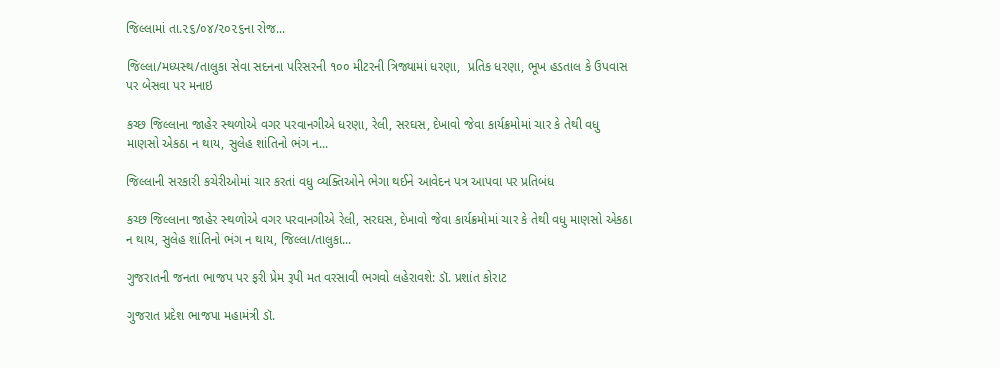જિલ્લામાં તા.૨૬/૦૪/૨૦૨૬ના રોજ...

જિલ્‍લા/મધ્‍યસ્‍થ/તાલુકા સેવા સદનના પરિસરની ૧૦૦ મીટરની ત્રિજ્યામાં ધરણા,  પ્રતિક ધરણા, ભૂખ હડતાલ કે ઉપવાસ પર બેસવા પર મનાઇ

કચ્છ જિલ્‍લાના જાહેર સ્‍થળોએ વગર પરવાનગીએ ધરણા, રેલી, સરઘસ, દેખાવો જેવા કાર્યક્રમોમાં ચાર કે તેથી વધુ માણસો એકઠા ન થાય, સુલેહ શાંતિનો ભંગ ન...

જિલ્‍લાની સરકારી કચેરીઓમાં ચાર કરતાં વધુ વ્યક્તિઓને ભેગા થઈને આવેદન પત્ર આપવા પર પ્રતિબંધ

કચ્છ જિલ્‍લાના જાહેર સ્‍થળોએ વગર પરવાનગીએ રેલી, સરઘસ, દેખાવો જેવા કાર્યક્રમોમાં ચાર કે તેથી વધુ માણસો એકઠા ન થાય, સુલેહ શાંતિનો ભંગ ન થાય, જિલ્‍લા/તાલુકા...

ગુજરાતની જનતા ભાજપ પર ફરી પ્રેમ રૂપી મત વરસાવી ભગવો લહેરાવશે: ડૉ. પ્રશાંત કોરાટ

ગુજરાત પ્રદેશ ભાજપા મહામંત્રી ડૉ.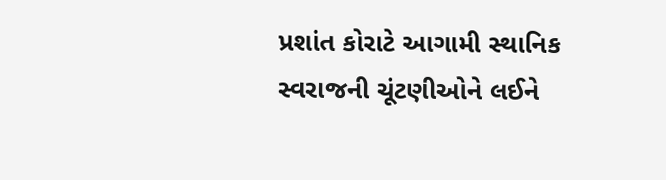પ્રશાંત કોરાટે આગામી સ્થાનિક સ્વરાજની ચૂંટણીઓને લઈને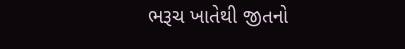ભરૂચ ખાતેથી જીતનો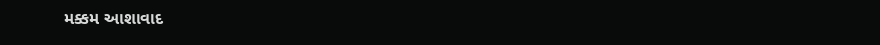મક્કમ આશાવાદ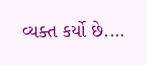વ્યક્ત કર્યો છે....